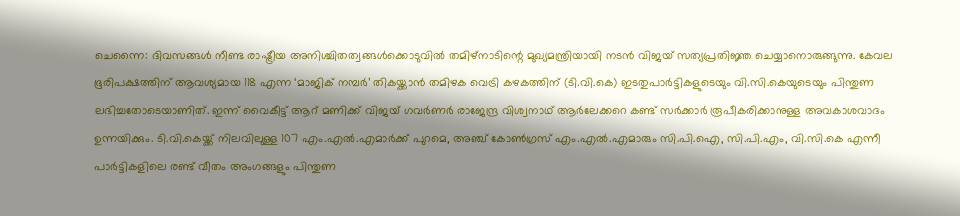ചെന്നൈ: ദിവസങ്ങൾ നീണ്ട രാഷ്ട്രീയ അനിശ്ചിതത്വങ്ങൾക്കൊടുവിൽ തമിഴ്നാടിന്റെ മുഖ്യമന്ത്രിയായി നടൻ വിജയ് സത്യപ്രതിജ്ഞ ചെയ്യാനൊരുങ്ങുന്നു. കേവല ഭൂരിപക്ഷത്തിന് ആവശ്യമായ 118 എന്ന ‘മാജിക് നമ്പർ’ തികയ്ക്കാൻ തമിഴക വെട്രി കഴകത്തിന് (ടി.വി.കെ) ഇടതുപാർട്ടികളുടെയും വി.സി.കെയുടെയും പിന്തുണ ലഭിച്ചതോടെയാണിത്. ഇന്ന് വൈകീട്ട് ആറ് മണിക്ക് വിജയ് ഗവർണർ രാജേന്ദ്ര വിശ്വനാഥ് ആർലേക്കറെ കണ്ട് സർക്കാർ രൂപീകരിക്കാനുള്ള അവകാശവാദം ഉന്നയിക്കും. ടി.വി.കെയ്ക്ക് നിലവിലുള്ള 107 എം.എൽ.എമാർക്ക് പുറമെ, അഞ്ച് കോൺഗ്രസ് എം.എൽ.എമാരും സി.പി.ഐ, സി.പി.എം, വി.സി.കെ എന്നീ പാർട്ടികളിലെ രണ്ട് വീതം അംഗങ്ങളും പിന്തുണ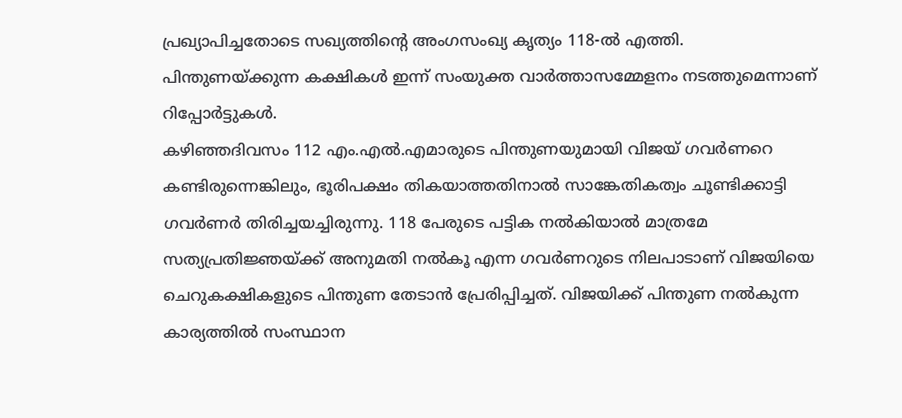പ്രഖ്യാപിച്ചതോടെ സഖ്യത്തിന്റെ അംഗസംഖ്യ കൃത്യം 118-ൽ എത്തി. പിന്തുണയ്ക്കുന്ന കക്ഷികൾ ഇന്ന് സംയുക്ത വാർത്താസമ്മേളനം നടത്തുമെന്നാണ് റിപ്പോർട്ടുകൾ.
കഴിഞ്ഞദിവസം 112 എം.എൽ.എമാരുടെ പിന്തുണയുമായി വിജയ് ഗവർണറെ കണ്ടിരുന്നെങ്കിലും, ഭൂരിപക്ഷം തികയാത്തതിനാൽ സാങ്കേതികത്വം ചൂണ്ടിക്കാട്ടി ഗവർണർ തിരിച്ചയച്ചിരുന്നു. 118 പേരുടെ പട്ടിക നൽകിയാൽ മാത്രമേ സത്യപ്രതിജ്ഞയ്ക്ക് അനുമതി നൽകൂ എന്ന ഗവർണറുടെ നിലപാടാണ് വിജയിയെ ചെറുകക്ഷികളുടെ പിന്തുണ തേടാൻ പ്രേരിപ്പിച്ചത്. വിജയിക്ക് പിന്തുണ നൽകുന്ന കാര്യത്തിൽ സംസ്ഥാന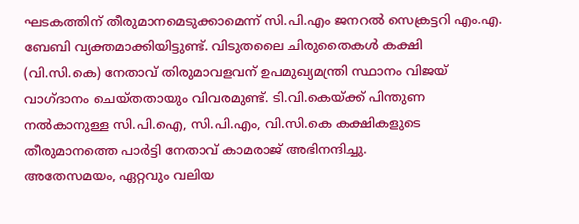ഘടകത്തിന് തീരുമാനമെടുക്കാമെന്ന് സി.പി.എം ജനറൽ സെക്രട്ടറി എം.എ. ബേബി വ്യക്തമാക്കിയിട്ടുണ്ട്. വിടുതലൈ ചിരുതൈകൾ കക്ഷി (വി.സി.കെ) നേതാവ് തിരുമാവളവന് ഉപമുഖ്യമന്ത്രി സ്ഥാനം വിജയ് വാഗ്ദാനം ചെയ്തതായും വിവരമുണ്ട്. ടി.വി.കെയ്ക്ക് പിന്തുണ നൽകാനുള്ള സി.പി.ഐ, സി.പി.എം, വി.സി.കെ കക്ഷികളുടെ തീരുമാനത്തെ പാർട്ടി നേതാവ് കാമരാജ് അഭിനന്ദിച്ചു.
അതേസമയം, ഏറ്റവും വലിയ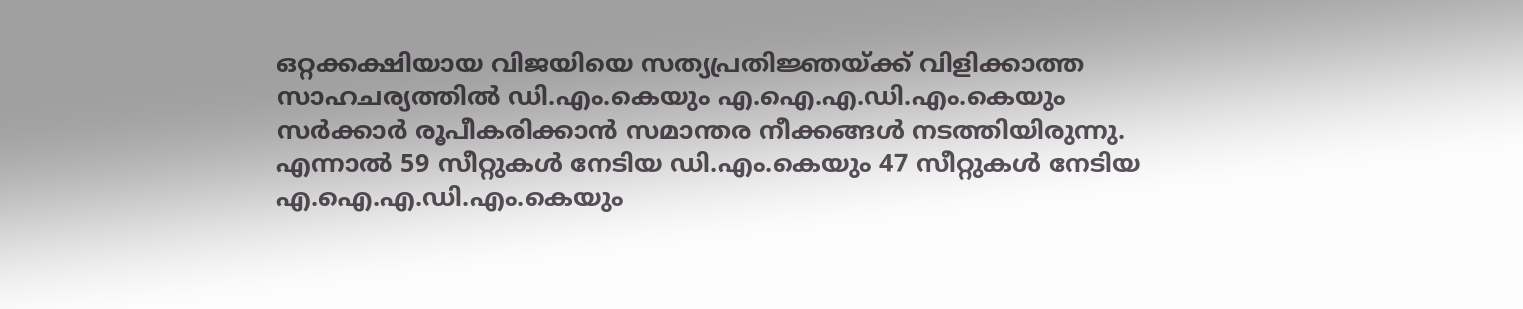ഒറ്റക്കക്ഷിയായ വിജയിയെ സത്യപ്രതിജ്ഞയ്ക്ക് വിളിക്കാത്ത സാഹചര്യത്തിൽ ഡി.എം.കെയും എ.ഐ.എ.ഡി.എം.കെയും സർക്കാർ രൂപീകരിക്കാൻ സമാന്തര നീക്കങ്ങൾ നടത്തിയിരുന്നു. എന്നാൽ 59 സീറ്റുകൾ നേടിയ ഡി.എം.കെയും 47 സീറ്റുകൾ നേടിയ എ.ഐ.എ.ഡി.എം.കെയും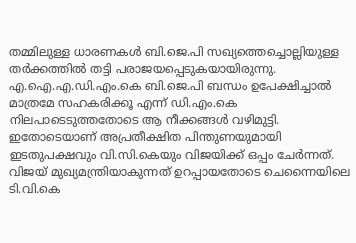തമ്മിലുള്ള ധാരണകൾ ബി.ജെ.പി സഖ്യത്തെച്ചൊല്ലിയുള്ള തർക്കത്തിൽ തട്ടി പരാജയപ്പെടുകയായിരുന്നു. എ.ഐ.എ.ഡി.എം.കെ ബി.ജെ.പി ബന്ധം ഉപേക്ഷിച്ചാൽ മാത്രമേ സഹകരിക്കൂ എന്ന് ഡി.എം.കെ നിലപാടെടുത്തതോടെ ആ നീക്കങ്ങൾ വഴിമുട്ടി. ഇതോടെയാണ് അപ്രതീക്ഷിത പിന്തുണയുമായി ഇടതുപക്ഷവും വി.സി.കെയും വിജയിക്ക് ഒപ്പം ചേർന്നത്. വിജയ് മുഖ്യമന്ത്രിയാകുന്നത് ഉറപ്പായതോടെ ചെന്നൈയിലെ ടി.വി.കെ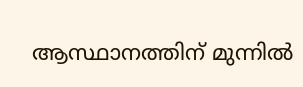ആസ്ഥാനത്തിന് മുന്നിൽ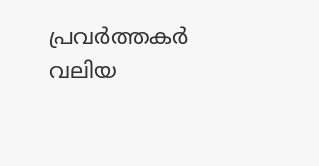പ്രവർത്തകർ വലിയ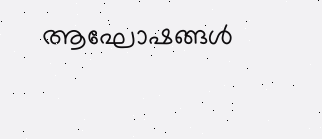ആഘോഷങ്ങൾ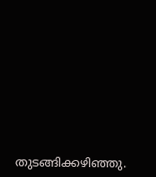തുടങ്ങിക്കഴിഞ്ഞു.